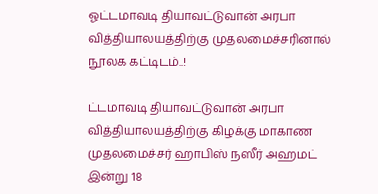ஓட்டமாவடி தியாவட்டுவான் அரபா வித்தியாலயத்திற்கு முதலமைச்சரினால் நூலக கட்டிடம்..!

ட்டமாவடி தியாவட்டுவான் அரபா வித்தியாலயத்திற்கு கிழக்கு மாகாண முதலமைச்சர் ஹாபிஸ் நஸீர் அஹமட் இன்று 18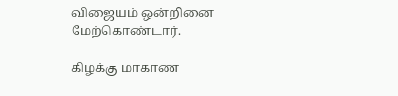விஜையம் ஒன்றினை மேற்கொண்டார்.

கிழக்கு மாகாண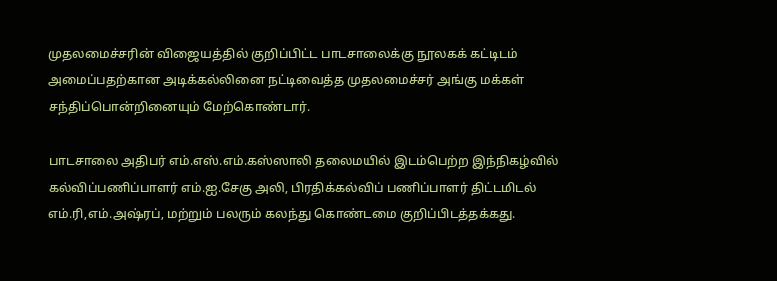முதலமைச்சரின் விஜையத்தில் குறிப்பிட்ட பாடசாலைக்கு நூலகக் கட்டிடம் அமைப்பதற்கான அடிக்கல்லினை நட்டிவைத்த முதலமைச்சர் அங்கு மக்கள் சந்திப்பொன்றினையும் மேற்கொண்டார்.

பாடசாலை அதிபர் எம்.எஸ்.எம்.கஸ்ஸாலி தலைமயில் இடம்பெற்ற இந்நிகழ்வில் கல்விப்பணிப்பாளர் எம்.ஐ.சேகு அலி, பிரதிக்கல்விப் பணிப்பாளர் திட்டமிடல் எம்.ரி,எம்.அஷ்ரப், மற்றும் பலரும் கலந்து கொண்டமை குறிப்பிடத்தக்கது.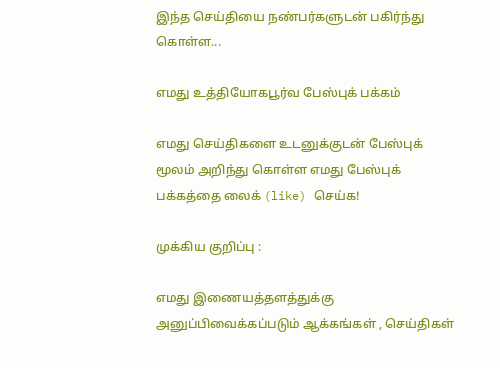இந்த செய்தியை நண்பர்களுடன் பகிர்ந்து கொள்ள...

எமது உத்தியோகபூர்வ பேஸ்புக் பக்கம்

எமது செய்திகளை உடனுக்குடன் பேஸ்புக் மூலம் அறிந்து கொள்ள எமது பேஸ்புக் பக்கத்தை லைக் (like) செய்க!

முக்கிய குறிப்பு :

எமது இணையத்தளத்துக்கு அனுப்பிவைக்கப்படும் ஆக்கங்கள் , செய்திகள்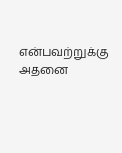என்பவற்றுக்கு அதனை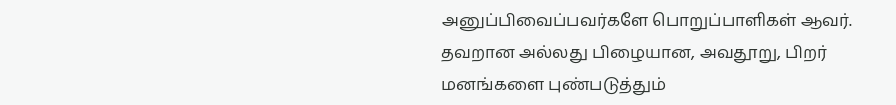அனுப்பிவைப்பவர்களே பொறுப்பாளிகள் ஆவர். தவறான அல்லது பிழையான, அவதூறு, பிறர் மனங்களை புண்படுத்தும்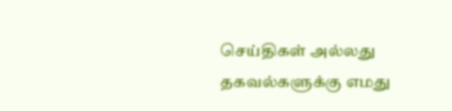செய்திகள் அல்லது தகவல்களுக்கு எமது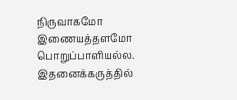நிருவாகமோ இணையத்தளமோ பொறுப்பாளியல்ல. இதனைக்கருத்தில்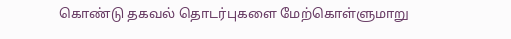கொண்டு தகவல் தொடர்புகளை மேற்கொள்ளுமாறு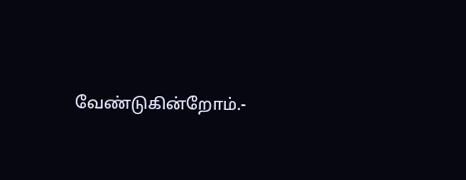வேண்டுகின்றோம்.-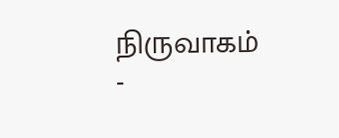நிருவாகம் -